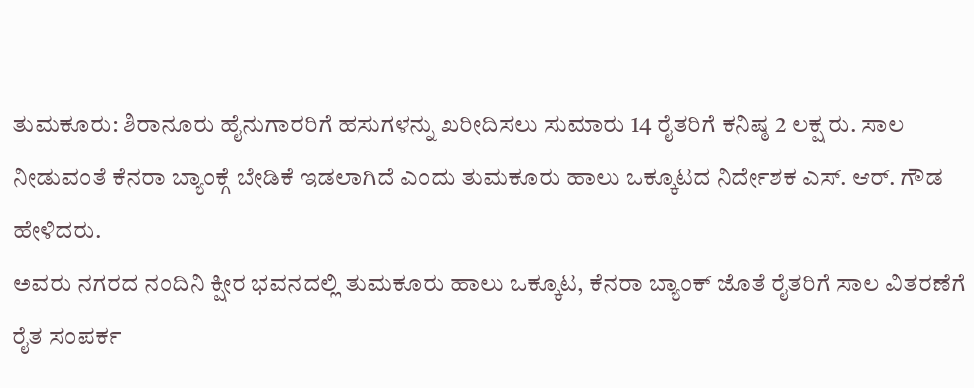ತುಮಕೂರು: ಶಿರಾನೂರು ಹೈನುಗಾರರಿಗೆ ಹಸುಗಳನ್ನು ಖರೀದಿಸಲು ಸುಮಾರು 14 ರೈತರಿಗೆ ಕನಿಷ್ಠ 2 ಲಕ್ಷ ರು. ಸಾಲ ನೀಡುವಂತೆ ಕೆನರಾ ಬ್ಯಾಂಕ್ಗೆ ಬೇಡಿಕೆ ಇಡಲಾಗಿದೆ ಎಂದು ತುಮಕೂರು ಹಾಲು ಒಕ್ಕೂಟದ ನಿರ್ದೇಶಕ ಎಸ್. ಆರ್. ಗೌಡ ಹೇಳಿದರು.
ಅವರು ನಗರದ ನಂದಿನಿ ಕ್ಷೀರ ಭವನದಲ್ಲಿ ತುಮಕೂರು ಹಾಲು ಒಕ್ಕೂಟ, ಕೆನರಾ ಬ್ಯಾಂಕ್ ಜೊತೆ ರೈತರಿಗೆ ಸಾಲ ವಿತರಣೆಗೆ ರೈತ ಸಂಪರ್ಕ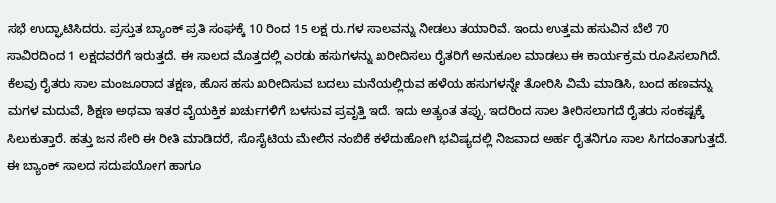ಸಭೆ ಉದ್ಘಾಟಿಸಿದರು. ಪ್ರಸ್ತುತ ಬ್ಯಾಂಕ್ ಪ್ರತಿ ಸಂಘಕ್ಕೆ 10 ರಿಂದ 15 ಲಕ್ಷ ರು.ಗಳ ಸಾಲವನ್ನು ನೀಡಲು ತಯಾರಿವೆ. ಇಂದು ಉತ್ತಮ ಹಸುವಿನ ಬೆಲೆ 70 ಸಾವಿರದಿಂದ 1 ಲಕ್ಷದವರೆಗೆ ಇರುತ್ತದೆ. ಈ ಸಾಲದ ಮೊತ್ತದಲ್ಲಿ ಎರಡು ಹಸುಗಳನ್ನು ಖರೀದಿಸಲು ರೈತರಿಗೆ ಅನುಕೂಲ ಮಾಡಲು ಈ ಕಾರ್ಯಕ್ರಮ ರೂಪಿಸಲಾಗಿದೆ.
ಕೆಲವು ರೈತರು ಸಾಲ ಮಂಜೂರಾದ ತಕ್ಷಣ, ಹೊಸ ಹಸು ಖರೀದಿಸುವ ಬದಲು ಮನೆಯಲ್ಲಿರುವ ಹಳೆಯ ಹಸುಗಳನ್ನೇ ತೋರಿಸಿ ವಿಮೆ ಮಾಡಿಸಿ, ಬಂದ ಹಣವನ್ನು ಮಗಳ ಮದುವೆ, ಶಿಕ್ಷಣ ಅಥವಾ ಇತರ ವೈಯಕ್ತಿಕ ಖರ್ಚುಗಳಿಗೆ ಬಳಸುವ ಪ್ರವೃತ್ತಿ ಇದೆ. ಇದು ಅತ್ಯಂತ ತಪ್ಪು. ಇದರಿಂದ ಸಾಲ ತೀರಿಸಲಾಗದೆ ರೈತರು ಸಂಕಷ್ಟಕ್ಕೆ ಸಿಲುಕುತ್ತಾರೆ. ಹತ್ತು ಜನ ಸೇರಿ ಈ ರೀತಿ ಮಾಡಿದರೆ, ಸೊಸೈಟಿಯ ಮೇಲಿನ ನಂಬಿಕೆ ಕಳೆದುಹೋಗಿ ಭವಿಷ್ಯದಲ್ಲಿ ನಿಜವಾದ ಅರ್ಹ ರೈತನಿಗೂ ಸಾಲ ಸಿಗದಂತಾಗುತ್ತದೆ. ಈ ಬ್ಯಾಂಕ್ ಸಾಲದ ಸದುಪಯೋಗ ಹಾಗೂ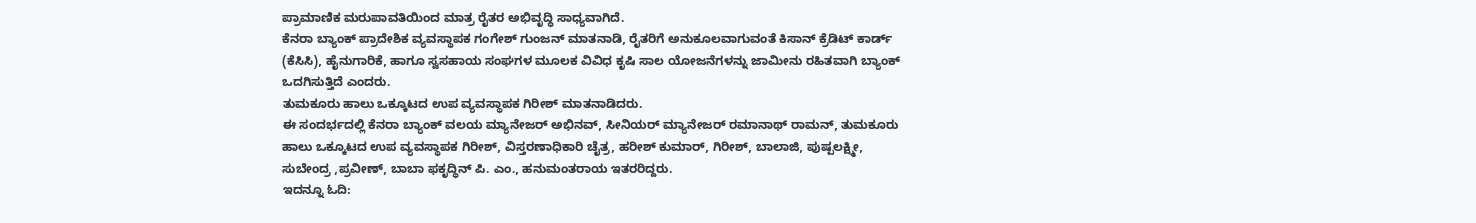ಪ್ರಾಮಾಣಿಕ ಮರುಪಾವತಿಯಿಂದ ಮಾತ್ರ ರೈತರ ಅಭಿವೃದ್ಧಿ ಸಾಧ್ಯವಾಗಿದೆ.
ಕೆನರಾ ಬ್ಯಾಂಕ್ ಪ್ರಾದೇಶಿಕ ವ್ಯವಸ್ಥಾಪಕ ಗಂಗೇಶ್ ಗುಂಜನ್ ಮಾತನಾಡಿ, ರೈತರಿಗೆ ಅನುಕೂಲವಾಗುವಂತೆ ಕಿಸಾನ್ ಕ್ರೆಡಿಟ್ ಕಾರ್ಡ್ (ಕೆಸಿಸಿ), ಹೈನುಗಾರಿಕೆ, ಹಾಗೂ ಸ್ವಸಹಾಯ ಸಂಘಗಳ ಮೂಲಕ ವಿವಿಧ ಕೃಷಿ ಸಾಲ ಯೋಜನೆಗಳನ್ನು ಜಾಮೀನು ರಹಿತವಾಗಿ ಬ್ಯಾಂಕ್ ಒದಗಿಸುತ್ತಿದೆ ಎಂದರು.
ತುಮಕೂರು ಹಾಲು ಒಕ್ಕೂಟದ ಉಪ ವ್ಯವಸ್ಥಾಪಕ ಗಿರೀಶ್ ಮಾತನಾಡಿದರು.
ಈ ಸಂದರ್ಭದಲ್ಲಿ ಕೆನರಾ ಬ್ಯಾಂಕ್ ವಲಯ ಮ್ಯಾನೇಜರ್ ಅಭಿನವ್, ಸೀನಿಯರ್ ಮ್ಯಾನೇಜರ್ ರಮಾನಾಥ್ ರಾಮನ್, ತುಮಕೂರು ಹಾಲು ಒಕ್ಕೂಟದ ಉಪ ವ್ಯವಸ್ಥಾಪಕ ಗಿರೀಶ್, ವಿಸ್ತರಣಾಧಿಕಾರಿ ಚೈತ್ರ, ಹರೀಶ್ ಕುಮಾರ್, ಗಿರೀಶ್, ಬಾಲಾಜಿ, ಪುಷ್ಪಲಕ್ಷ್ಮೀ, ಸುಬೇಂದ್ರ ,ಪ್ರವೀಣ್, ಬಾಬಾ ಫಕೃದ್ಧಿನ್ ಪಿ. ಎಂ., ಹನುಮಂತರಾಯ ಇತರರಿದ್ದರು.
ಇದನ್ನೂ ಓದಿ: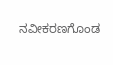ನವೀಕರಣಗೊಂಡ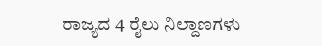ರಾಜ್ಯದ 4 ರೈಲು ನಿಲ್ದಾಣಗಳು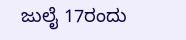ಜುಲೈ 17ರಂದು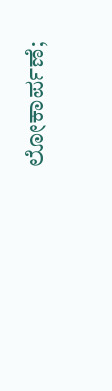ಲೋಕಾರ್ಪಣೆ;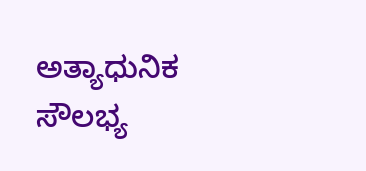ಅತ್ಯಾಧುನಿಕ ಸೌಲಭ್ಯ